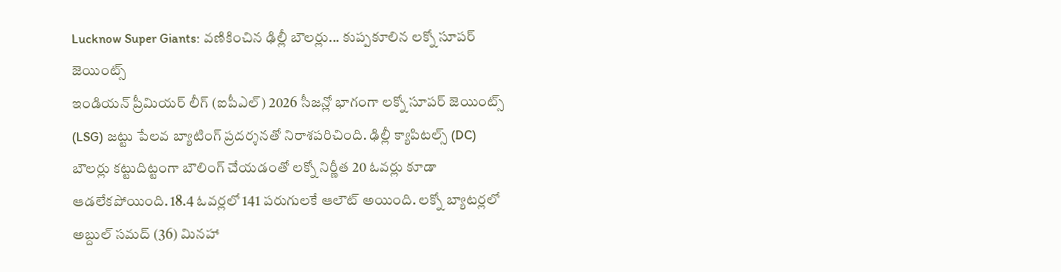Lucknow Super Giants: వణికించిన ఢిల్లీ బౌలర్లు... కుప్పకూలిన లక్నో సూపర్ జెయింట్స్
ఇండియన్ ప్రీమియర్ లీగ్ (ఐపీఎల్) 2026 సీజన్లో భాగంగా లక్నో సూపర్ జెయింట్స్ (LSG) జట్టు పేలవ బ్యాటింగ్ ప్రదర్శనతో నిరాశపరిచింది. ఢిల్లీ క్యాపిటల్స్ (DC) బౌలర్లు కట్టుదిట్టంగా బౌలింగ్ చేయడంతో లక్నో నిర్ణీత 20 ఓవర్లు కూడా ఆడలేకపోయింది. 18.4 ఓవర్లలో 141 పరుగులకే ఆలౌట్ అయింది. లక్నో బ్యాటర్లలో అబ్దుల్ సమద్ (36) మినహా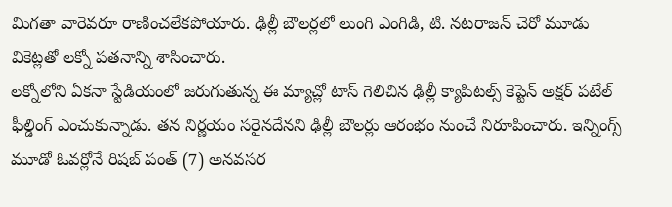మిగతా వారెవరూ రాణించలేకపోయారు. ఢిల్లీ బౌలర్లలో లుంగి ఎంగిడి, టి. నటరాజన్ చెరో మూడు వికెట్లతో లక్నో పతనాన్ని శాసించారు.
లక్నోలోని ఏకనా స్టేడియంలో జరుగుతున్న ఈ మ్యాచ్లో టాస్ గెలిచిన ఢిల్లీ క్యాపిటల్స్ కెప్టెన్ అక్షర్ పటేల్ ఫీల్డింగ్ ఎంచుకున్నాడు. తన నిర్ణయం సరైనదేనని ఢిల్లీ బౌలర్లు ఆరంభం నుంచే నిరూపించారు. ఇన్నింగ్స్ మూడో ఓవర్లోనే రిషబ్ పంత్ (7) అనవసర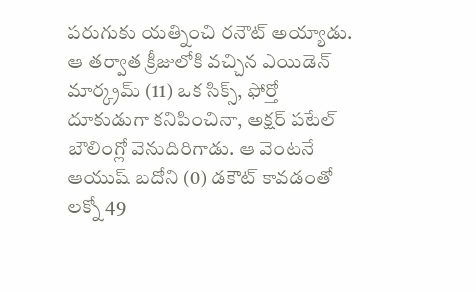పరుగుకు యత్నించి రనౌట్ అయ్యాడు. ఆ తర్వాత క్రీజులోకి వచ్చిన ఎయిడెన్ మార్క్రమ్ (11) ఒక సిక్స్, ఫోర్తో దూకుడుగా కనిపించినా, అక్షర్ పటేల్ బౌలింగ్లో వెనుదిరిగాడు. ఆ వెంటనే ఆయుష్ బదోని (0) డకౌట్ కావడంతో లక్నో 49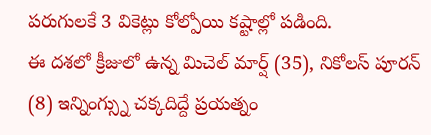పరుగులకే 3 వికెట్లు కోల్పోయి కష్టాల్లో పడింది.
ఈ దశలో క్రీజులో ఉన్న మిచెల్ మార్ష్ (35), నికోలస్ పూరన్ (8) ఇన్నింగ్స్ను చక్కదిద్దే ప్రయత్నం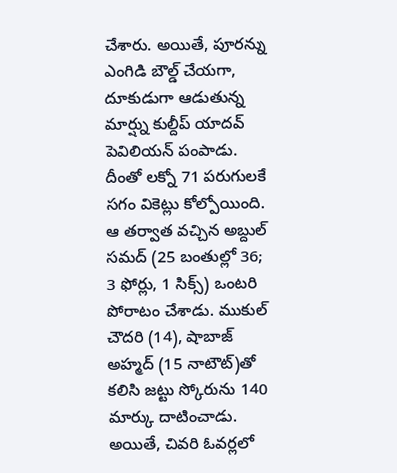చేశారు. అయితే, పూరన్ను ఎంగిడి బౌల్డ్ చేయగా, దూకుడుగా ఆడుతున్న మార్ష్ను కుల్దీప్ యాదవ్ పెవిలియన్ పంపాడు. దీంతో లక్నో 71 పరుగులకే సగం వికెట్లు కోల్పోయింది. ఆ తర్వాత వచ్చిన అబ్దుల్ సమద్ (25 బంతుల్లో 36; 3 ఫోర్లు, 1 సిక్స్) ఒంటరి పోరాటం చేశాడు. ముకుల్ చౌదరి (14), షాబాజ్ అహ్మద్ (15 నాటౌట్)తో కలిసి జట్టు స్కోరును 140 మార్కు దాటించాడు.
అయితే, చివరి ఓవర్లలో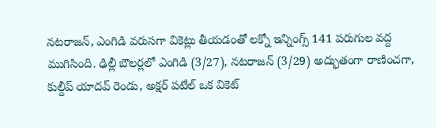నటరాజన్, ఎంగిడి వరుసగా వికెట్లు తీయడంతో లక్నో ఇన్నింగ్స్ 141 పరుగుల వద్ద ముగిసింది. ఢిల్లీ బౌలర్లలో ఎంగిడి (3/27), నటరాజన్ (3/29) అద్భుతంగా రాణించగా, కుల్దీప్ యాదవ్ రెండు, అక్షర్ పటేల్ ఒక వికెట్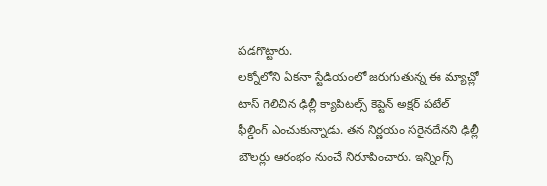పడగొట్టారు.
లక్నోలోని ఏకనా స్టేడియంలో జరుగుతున్న ఈ మ్యాచ్లో టాస్ గెలిచిన ఢిల్లీ క్యాపిటల్స్ కెప్టెన్ అక్షర్ పటేల్ ఫీల్డింగ్ ఎంచుకున్నాడు. తన నిర్ణయం సరైనదేనని ఢిల్లీ బౌలర్లు ఆరంభం నుంచే నిరూపించారు. ఇన్నింగ్స్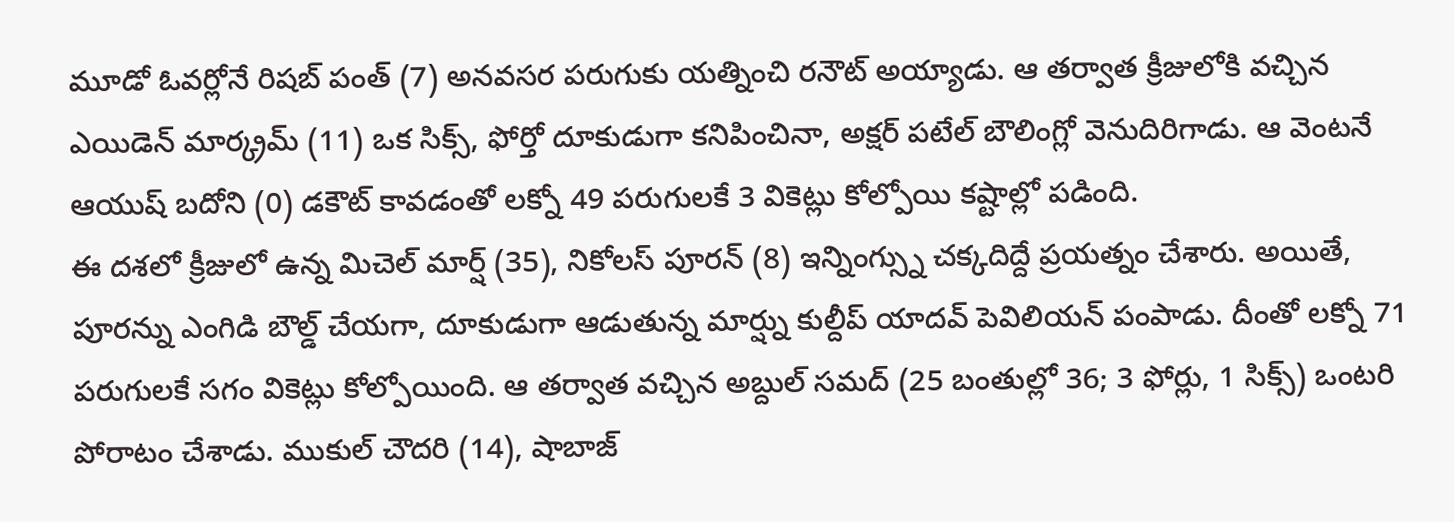మూడో ఓవర్లోనే రిషబ్ పంత్ (7) అనవసర పరుగుకు యత్నించి రనౌట్ అయ్యాడు. ఆ తర్వాత క్రీజులోకి వచ్చిన ఎయిడెన్ మార్క్రమ్ (11) ఒక సిక్స్, ఫోర్తో దూకుడుగా కనిపించినా, అక్షర్ పటేల్ బౌలింగ్లో వెనుదిరిగాడు. ఆ వెంటనే ఆయుష్ బదోని (0) డకౌట్ కావడంతో లక్నో 49 పరుగులకే 3 వికెట్లు కోల్పోయి కష్టాల్లో పడింది.
ఈ దశలో క్రీజులో ఉన్న మిచెల్ మార్ష్ (35), నికోలస్ పూరన్ (8) ఇన్నింగ్స్ను చక్కదిద్దే ప్రయత్నం చేశారు. అయితే, పూరన్ను ఎంగిడి బౌల్డ్ చేయగా, దూకుడుగా ఆడుతున్న మార్ష్ను కుల్దీప్ యాదవ్ పెవిలియన్ పంపాడు. దీంతో లక్నో 71 పరుగులకే సగం వికెట్లు కోల్పోయింది. ఆ తర్వాత వచ్చిన అబ్దుల్ సమద్ (25 బంతుల్లో 36; 3 ఫోర్లు, 1 సిక్స్) ఒంటరి పోరాటం చేశాడు. ముకుల్ చౌదరి (14), షాబాజ్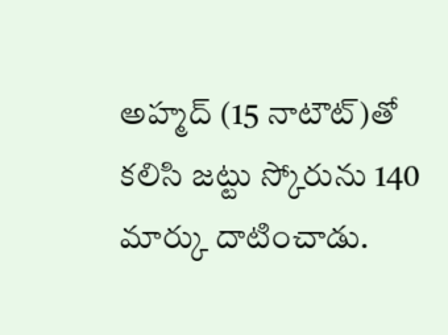అహ్మద్ (15 నాటౌట్)తో కలిసి జట్టు స్కోరును 140 మార్కు దాటించాడు.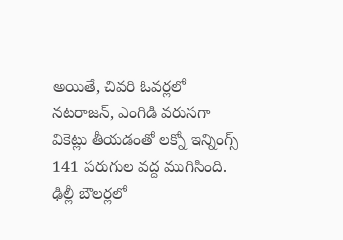అయితే, చివరి ఓవర్లలో నటరాజన్, ఎంగిడి వరుసగా వికెట్లు తీయడంతో లక్నో ఇన్నింగ్స్ 141 పరుగుల వద్ద ముగిసింది. ఢిల్లీ బౌలర్లలో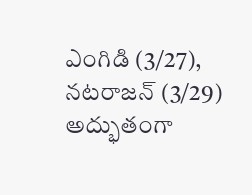ఎంగిడి (3/27), నటరాజన్ (3/29) అద్భుతంగా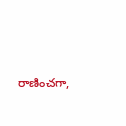రాణించగా,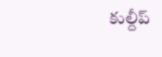కుల్దీప్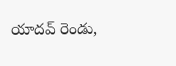యాదవ్ రెండు,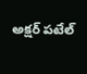అక్షర్ పటేల్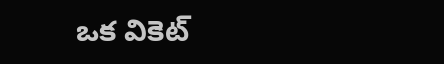ఒక వికెట్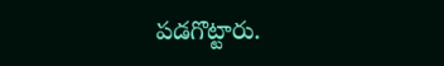పడగొట్టారు.